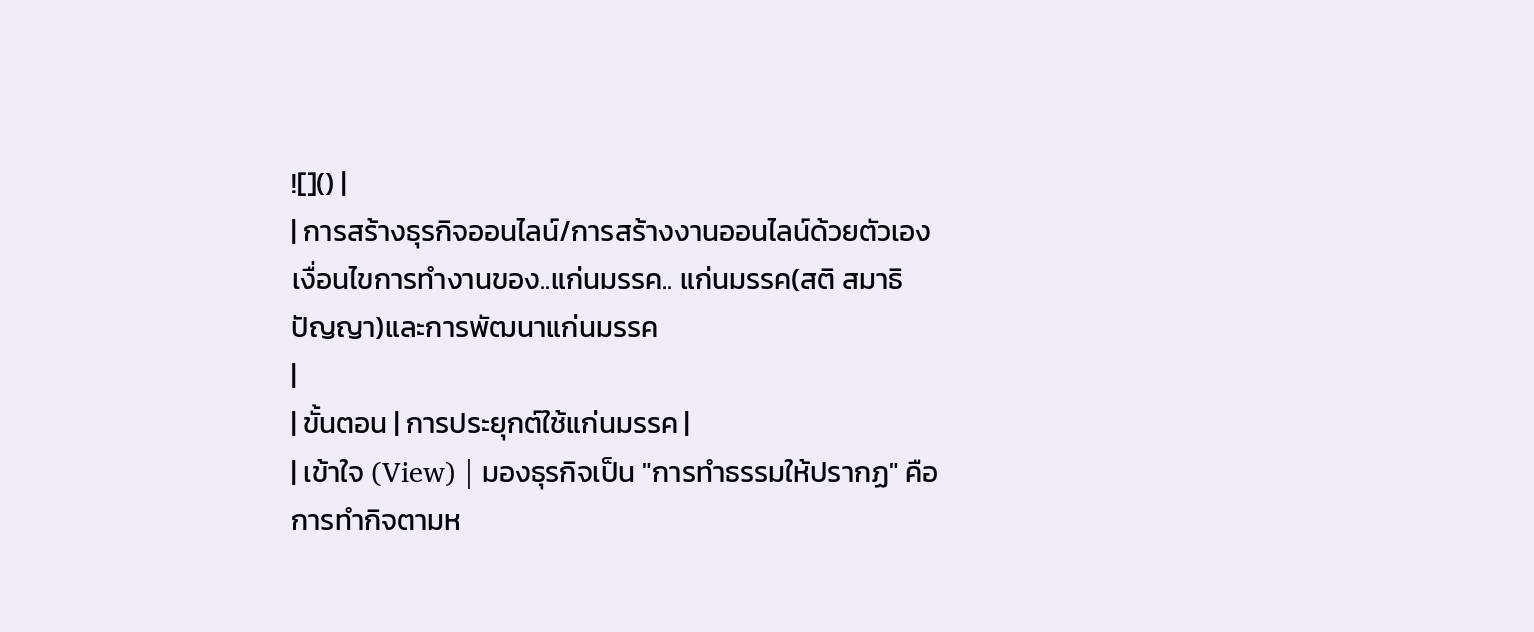![]() |
| การสร้างธุรกิจออนไลน์/การสร้างงานออนไลน์ด้วยตัวเอง เงื่อนไขการทำงานของ..แก่นมรรค.. แก่นมรรค(สติ สมาธิ ปัญญา)และการพัฒนาแก่นมรรค
|
| ขั้นตอน | การประยุกต์ใช้แก่นมรรค |
| เข้าใจ (View) | มองธุรกิจเป็น "การทำธรรมให้ปรากฏ" คือการทำกิจตามห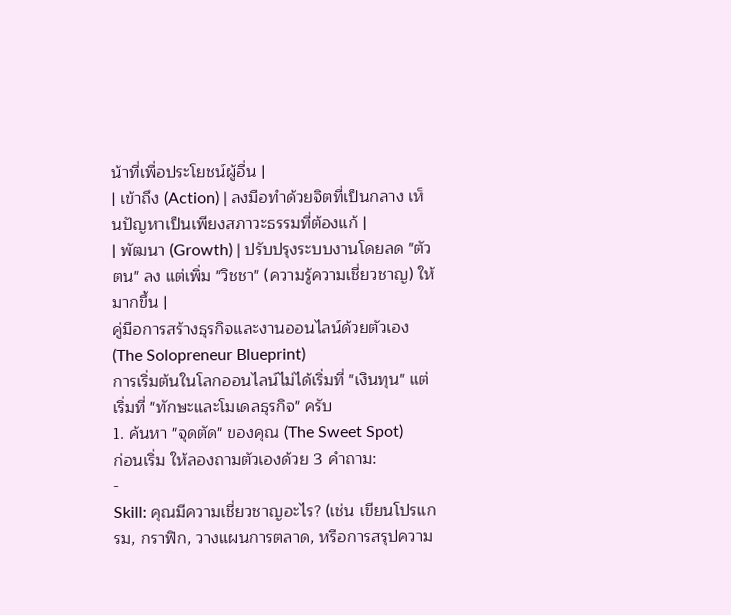น้าที่เพื่อประโยชน์ผู้อื่น |
| เข้าถึง (Action) | ลงมือทำด้วยจิตที่เป็นกลาง เห็นปัญหาเป็นเพียงสภาวะธรรมที่ต้องแก้ |
| พัฒนา (Growth) | ปรับปรุงระบบงานโดยลด "ตัวตน" ลง แต่เพิ่ม "วิชชา" (ความรู้ความเชี่ยวชาญ) ให้มากขึ้น |
คู่มือการสร้างธุรกิจและงานออนไลน์ด้วยตัวเอง (The Solopreneur Blueprint)
การเริ่มต้นในโลกออนไลน์ไม่ได้เริ่มที่ "เงินทุน" แต่เริ่มที่ "ทักษะและโมเดลธุรกิจ" ครับ
1. ค้นหา "จุดตัด" ของคุณ (The Sweet Spot)
ก่อนเริ่ม ให้ลองถามตัวเองด้วย 3 คำถาม:
-
Skill: คุณมีความเชี่ยวชาญอะไร? (เช่น เขียนโปรแกรม, กราฟิก, วางแผนการตลาด, หรือการสรุปความ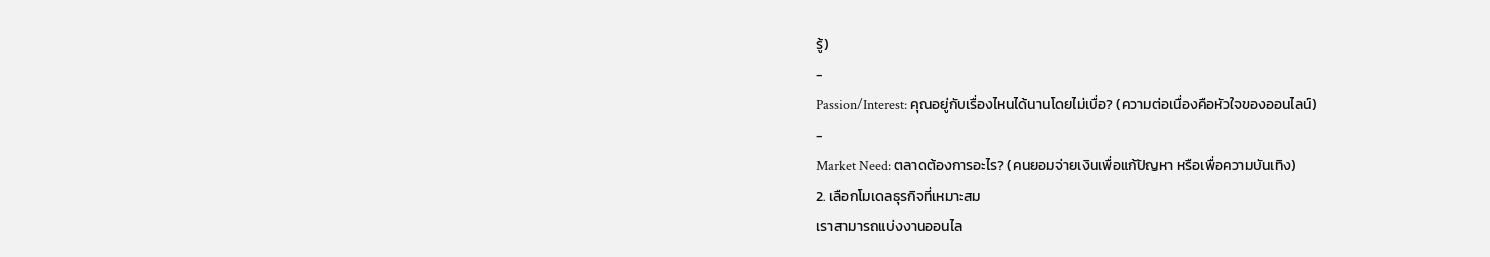รู้)
-
Passion/Interest: คุณอยู่กับเรื่องไหนได้นานโดยไม่เบื่อ? (ความต่อเนื่องคือหัวใจของออนไลน์)
-
Market Need: ตลาดต้องการอะไร? (คนยอมจ่ายเงินเพื่อแก้ปัญหา หรือเพื่อความบันเทิง)
2. เลือกโมเดลธุรกิจที่เหมาะสม
เราสามารถแบ่งงานออนไล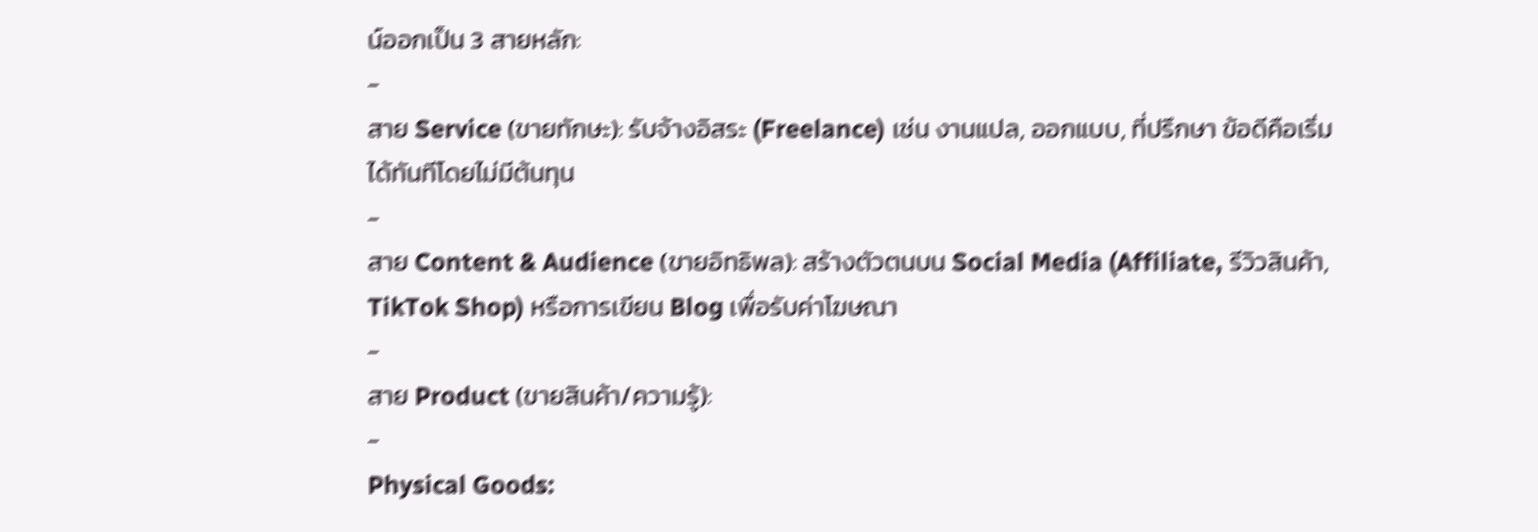น์ออกเป็น 3 สายหลัก:
-
สาย Service (ขายทักษะ): รับจ้างอิสระ (Freelance) เช่น งานแปล, ออกแบบ, ที่ปรึกษา ข้อดีคือเริ่มได้ทันทีโดยไม่มีต้นทุน
-
สาย Content & Audience (ขายอิทธิพล): สร้างตัวตนบน Social Media (Affiliate, รีวิวสินค้า, TikTok Shop) หรือการเขียน Blog เพื่อรับค่าโฆษณา
-
สาย Product (ขายสินค้า/ความรู้):
-
Physical Goods: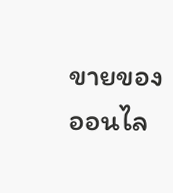ขายของออนไล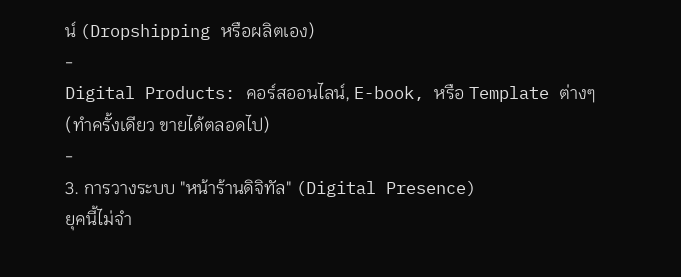น์ (Dropshipping หรือผลิตเอง)
-
Digital Products: คอร์สออนไลน์, E-book, หรือ Template ต่างๆ (ทำครั้งเดียว ขายได้ตลอดไป)
-
3. การวางระบบ "หน้าร้านดิจิทัล" (Digital Presence)
ยุคนี้ไม่จำ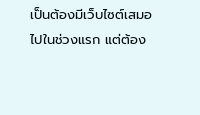เป็นต้องมีเว็บไซต์เสมอไปในช่วงแรก แต่ต้อง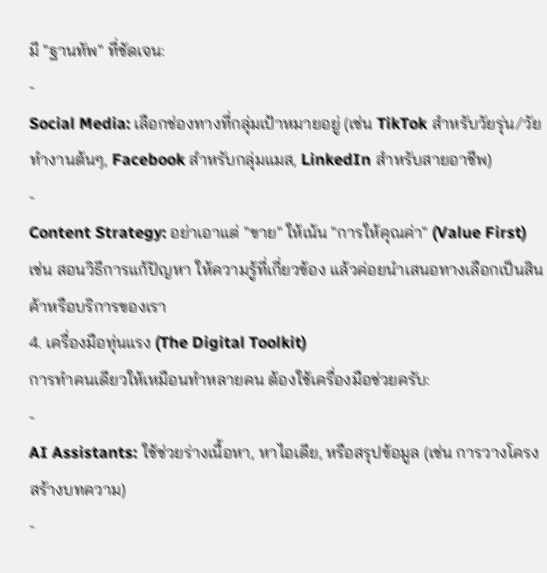มี "ฐานทัพ" ที่ชัดเจน:
-
Social Media: เลือกช่องทางที่กลุ่มเป้าหมายอยู่ (เช่น TikTok สำหรับวัยรุ่น/วัยทำงานต้นๆ, Facebook สำหรับกลุ่มแมส, LinkedIn สำหรับสายอาชีพ)
-
Content Strategy: อย่าเอาแต่ "ขาย" ให้เน้น "การให้คุณค่า" (Value First) เช่น สอนวิธีการแก้ปัญหา ให้ความรู้ที่เกี่ยวข้อง แล้วค่อยนำเสนอทางเลือกเป็นสินค้าหรือบริการของเรา
4. เครื่องมือทุ่นแรง (The Digital Toolkit)
การทำคนเดียวให้เหมือนทำหลายคน ต้องใช้เครื่องมือช่วยครับ:
-
AI Assistants: ใช้ช่วยร่างเนื้อหา, หาไอเดีย, หรือสรุปข้อมูล (เช่น การวางโครงสร้างบทความ)
-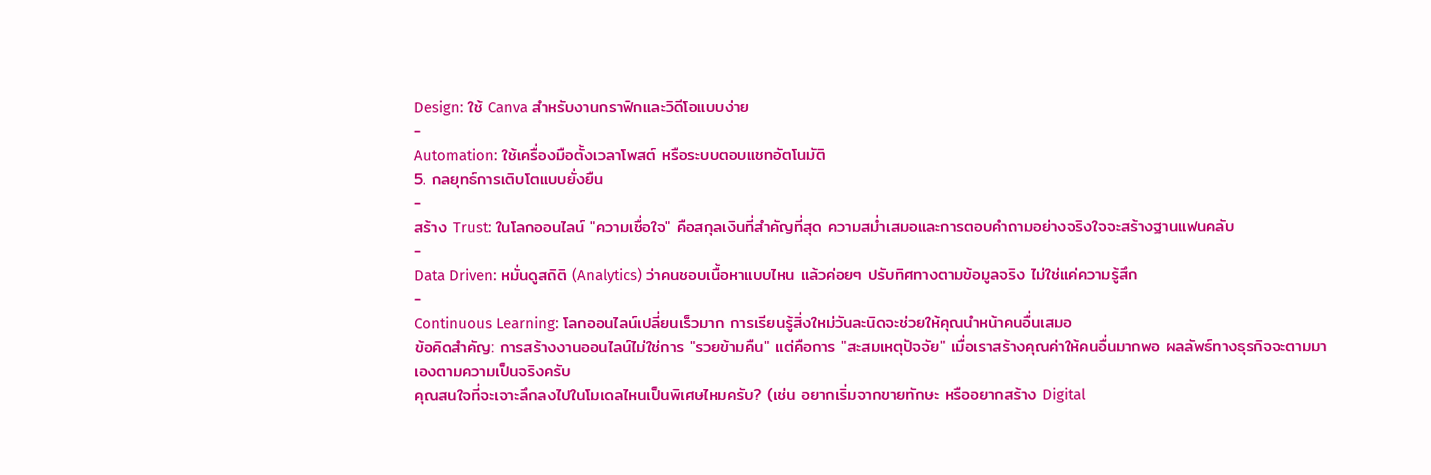Design: ใช้ Canva สำหรับงานกราฟิกและวิดีโอแบบง่าย
-
Automation: ใช้เครื่องมือตั้งเวลาโพสต์ หรือระบบตอบแชทอัตโนมัติ
5. กลยุทธ์การเติบโตแบบยั่งยืน
-
สร้าง Trust: ในโลกออนไลน์ "ความเชื่อใจ" คือสกุลเงินที่สำคัญที่สุด ความสม่ำเสมอและการตอบคำถามอย่างจริงใจจะสร้างฐานแฟนคลับ
-
Data Driven: หมั่นดูสถิติ (Analytics) ว่าคนชอบเนื้อหาแบบไหน แล้วค่อยๆ ปรับทิศทางตามข้อมูลจริง ไม่ใช่แค่ความรู้สึก
-
Continuous Learning: โลกออนไลน์เปลี่ยนเร็วมาก การเรียนรู้สิ่งใหม่วันละนิดจะช่วยให้คุณนำหน้าคนอื่นเสมอ
ข้อคิดสำคัญ: การสร้างงานออนไลน์ไม่ใช่การ "รวยข้ามคืน" แต่คือการ "สะสมเหตุปัจจัย" เมื่อเราสร้างคุณค่าให้คนอื่นมากพอ ผลลัพธ์ทางธุรกิจจะตามมาเองตามความเป็นจริงครับ
คุณสนใจที่จะเจาะลึกลงไปในโมเดลไหนเป็นพิเศษไหมครับ? (เช่น อยากเริ่มจากขายทักษะ หรืออยากสร้าง Digital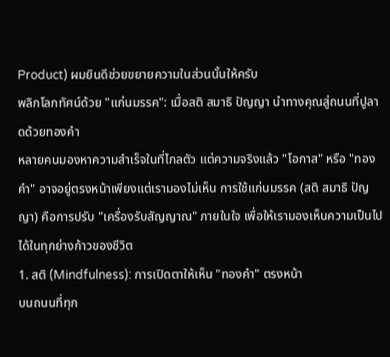Product) ผมยินดีช่วยขยายความในส่วนนั้นให้ครับ
พลิกโลกทัศน์ด้วย "แก่นมรรค": เมื่อสติ สมาธิ ปัญญา นำทางคุณสู่ถนนที่ปูลาดด้วยทองคำ
หลายคนมองหาความสำเร็จในที่ไกลตัว แต่ความจริงแล้ว "โอกาส" หรือ "ทองคำ" อาจอยู่ตรงหน้าเพียงแต่เรามองไม่เห็น การใช้แก่นมรรค (สติ สมาธิ ปัญญา) คือการปรับ "เครื่องรับสัญญาณ" ภายในใจ เพื่อให้เรามองเห็นความเป็นไปได้ในทุกย่างก้าวของชีวิต
1. สติ (Mindfulness): การเปิดตาให้เห็น "ทองคำ" ตรงหน้า
บนถนนที่ทุก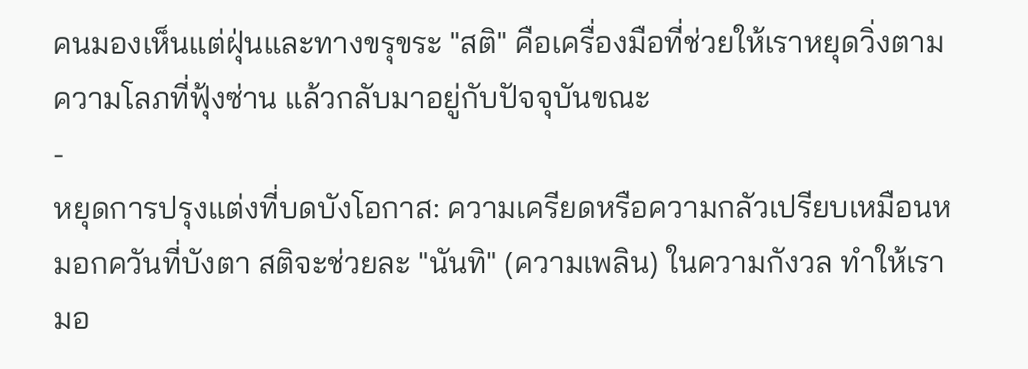คนมองเห็นแต่ฝุ่นและทางขรุขระ "สติ" คือเครื่องมือที่ช่วยให้เราหยุดวิ่งตามความโลภที่ฟุ้งซ่าน แล้วกลับมาอยู่กับปัจจุบันขณะ
-
หยุดการปรุงแต่งที่บดบังโอกาส: ความเครียดหรือความกลัวเปรียบเหมือนหมอกควันที่บังตา สติจะช่วยละ "นันทิ" (ความเพลิน) ในความกังวล ทำให้เรามอ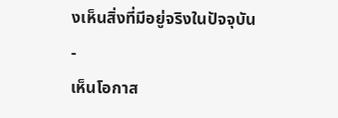งเห็นสิ่งที่มีอยู่จริงในปัจจุบัน
-
เห็นโอกาส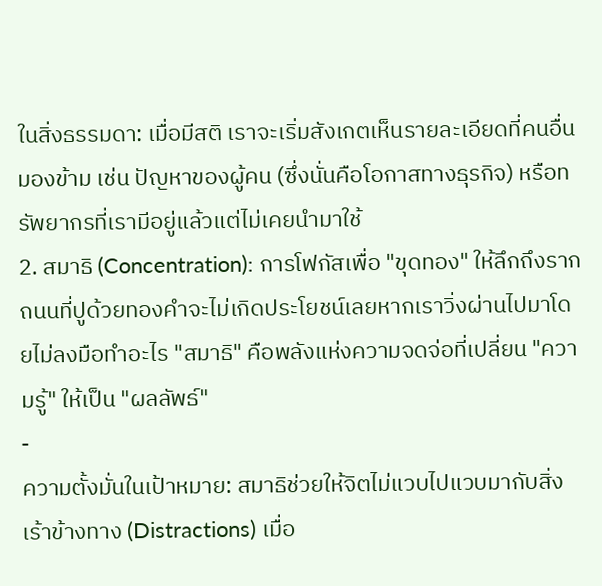ในสิ่งธรรมดา: เมื่อมีสติ เราจะเริ่มสังเกตเห็นรายละเอียดที่คนอื่นมองข้าม เช่น ปัญหาของผู้คน (ซึ่งนั่นคือโอกาสทางธุรกิจ) หรือทรัพยากรที่เรามีอยู่แล้วแต่ไม่เคยนำมาใช้
2. สมาธิ (Concentration): การโฟกัสเพื่อ "ขุดทอง" ให้ลึกถึงราก
ถนนที่ปูด้วยทองคำจะไม่เกิดประโยชน์เลยหากเราวิ่งผ่านไปมาโดยไม่ลงมือทำอะไร "สมาธิ" คือพลังแห่งความจดจ่อที่เปลี่ยน "ความรู้" ให้เป็น "ผลลัพธ์"
-
ความตั้งมั่นในเป้าหมาย: สมาธิช่วยให้จิตไม่แวบไปแวบมากับสิ่งเร้าข้างทาง (Distractions) เมื่อ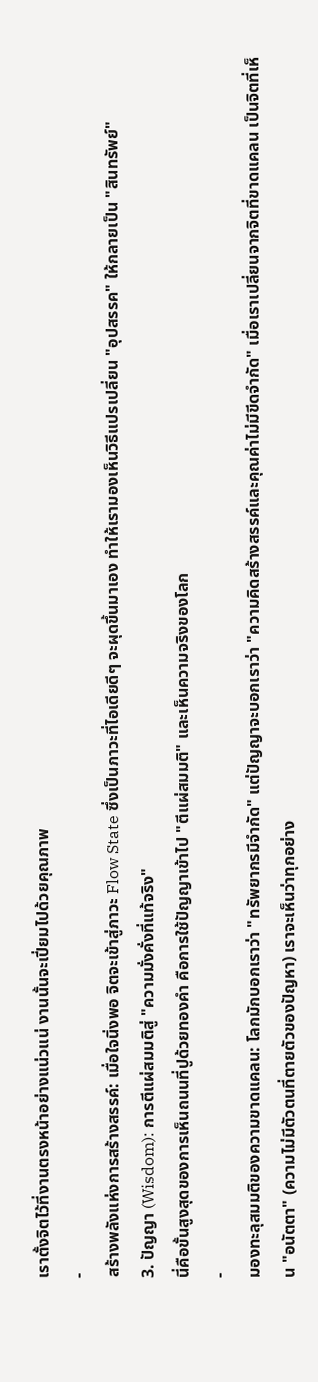เราตั้งจิตไว้ที่งานตรงหน้าอย่างแน่วแน่ งานนั้นจะเปี่ยมไปด้วยคุณภาพ
-
สร้างพลังแห่งการสร้างสรรค์: เมื่อใจนิ่งพอ จิตจะเข้าสู่ภาวะ Flow State ซึ่งเป็นภาวะที่ไอเดียดีๆ จะผุดขึ้นมาเอง ทำให้เรามองเห็นวิธีแปรเปลี่ยน "อุปสรรค" ให้กลายเป็น "สินทรัพย์"
3. ปัญญา (Wisdom): การตีแผ่สมมติสู่ "ความมั่งคั่งที่แท้จริง"
นี่คือขั้นสูงสุดของการเห็นถนนที่ปูด้วยทองคำ คือการใช้ปัญญาเข้าไป "ตีแผ่สมมติ" และเห็นความจริงของโลก
-
มองทะลุสมมติของความขาดแคลน: โลกมักบอกเราว่า "ทรัพยากรมีจำกัด" แต่ปัญญาจะบอกเราว่า "ความคิดสร้างสรรค์และคุณค่าไม่มีขีดจำกัด" เมื่อเราเปลี่ยนจากจิตที่ขาดแคลน เป็นจิตที่เห็น "อนัตตา" (ความไม่มีตัวตนที่ตายตัวของปัญหา) เราจะเห็นว่าทุกอย่าง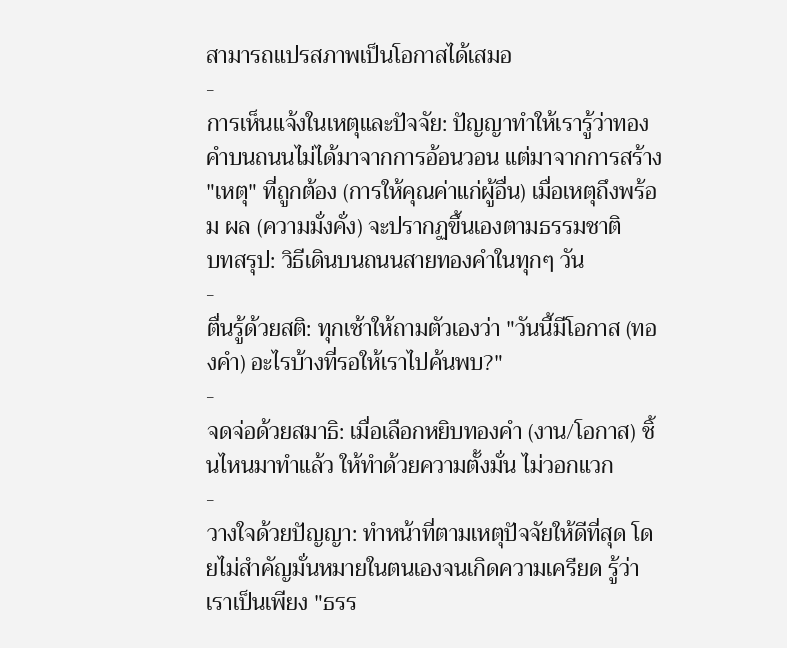สามารถแปรสภาพเป็นโอกาสได้เสมอ
-
การเห็นแจ้งในเหตุและปัจจัย: ปัญญาทำให้เรารู้ว่าทองคำบนถนนไม่ได้มาจากการอ้อนวอน แต่มาจากการสร้าง "เหตุ" ที่ถูกต้อง (การให้คุณค่าแก่ผู้อื่น) เมื่อเหตุถึงพร้อม ผล (ความมั่งคั่ง) จะปรากฏขึ้นเองตามธรรมชาติ
บทสรุป: วิธีเดินบนถนนสายทองคำในทุกๆ วัน
-
ตื่นรู้ด้วยสติ: ทุกเช้าให้ถามตัวเองว่า "วันนี้มีโอกาส (ทองคำ) อะไรบ้างที่รอให้เราไปค้นพบ?"
-
จดจ่อด้วยสมาธิ: เมื่อเลือกหยิบทองคำ (งาน/โอกาส) ชิ้นไหนมาทำแล้ว ให้ทำด้วยความตั้งมั่น ไม่วอกแวก
-
วางใจด้วยปัญญา: ทำหน้าที่ตามเหตุปัจจัยให้ดีที่สุด โดยไม่สำคัญมั่นหมายในตนเองจนเกิดความเครียด รู้ว่าเราเป็นเพียง "ธรร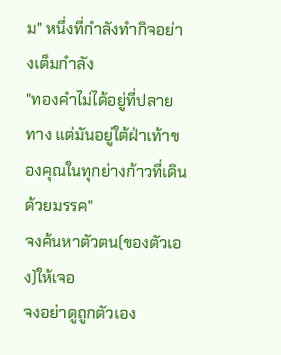ม" หนึ่งที่กำลังทำกิจอย่างเต็มกำลัง
"ทองคำไม่ได้อยู่ที่ปลายทาง แต่มันอยู่ใต้ฝ่าเท้าของคุณในทุกย่างก้าวที่เดินด้วยมรรค"
จงค้นหาตัวตน(ของตัวเอง)ให้เจอ
จงอย่าดูถูกตัวเอง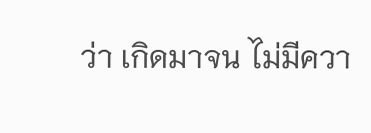ว่า เกิดมาจน ไม่มีควา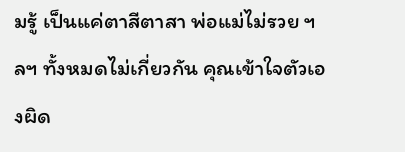มรู้ เป็นแค่ตาสีตาสา พ่อแม่ไม่รวย ฯลฯ ทั้งหมดไม่เกี่ยวกัน คุณเข้าใจตัวเองผิด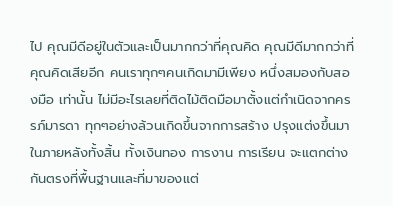ไป คุณมีดีอยู่ในตัวและเป็นมากกว่าที่คุณคิด คุณมีดีมากกว่าที่คุณคิดเสียอีก คนเราทุกๆคนเกิดมามีเพียง หนึ่งสมองกับสองมือ เท่านั้น ไม่มีอะไรเลยที่ติดไม้ติดมือมาตั้งแต่กำเนิดจากครรภ์มารดา ทุกๆอย่างล้วนเกิดขึ้นจากการสร้าง ปรุงแต่งขึ้นมาในภายหลังทั้งสิ้น ทั้งเงินทอง การงาน การเรียน จะแตกต่างกันตรงที่พื้นฐานและที่มาของแต่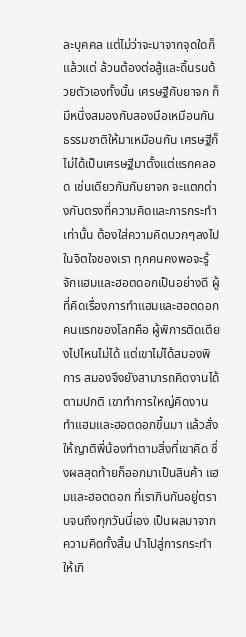ละบุคคล แต่ไม่ว่าจะมาจากจุดใดก็แล้วแต่ ล้วนต้องต่อสู้และดิ้นรนด้วยตัวเองทั้งนั้น เศรษฐีกับยาจก ก็มีหนึ่งสมองกับสองมือเหมือนกัน ธรรมชาติให้มาเหมือนกัน เศรษฐีก็ไม่ได้เป็นเศรษฐีมาตั้งแต่แรกคลอด เช่นเดียวกันกับยาจก จะแตกต่างกันตรงที่ความคิดและการกระทำเท่านั้น ต้องใส่ความคิดบวกๆลงไปในจิตใจของเรา ทุกคนคงพอจะรู้จักแฮมและฮอตดอกเป็นอย่างดี ผู้ที่คิดเรื่องการทำแฮมและฮอตดอกคนแรกของโลกคือ ผู้พิการติดเตียงไปไหนไม่ได้ แต่เขาไม่ได้สมองพิการ สมองจึงยังสามารถคิดงานได้ตามปกติ เขาทำการใหญ่คิดงานทำแฮมและฮอตดอกขึ้นมา แล้วสั่งให้ญาติพี่น้องทำตามสิ่งที่เขาคิด ซึ่งผลสุดท้ายก็ออกมาเป็นสินค้า แฮมและฮอตดอก ที่เรากินกันอยู่ตราบจนถึงทุกวันนี่เอง เป็นผลมาจากความคิดทั้งสิ้น นำไปสู่การกระทำให้เกิ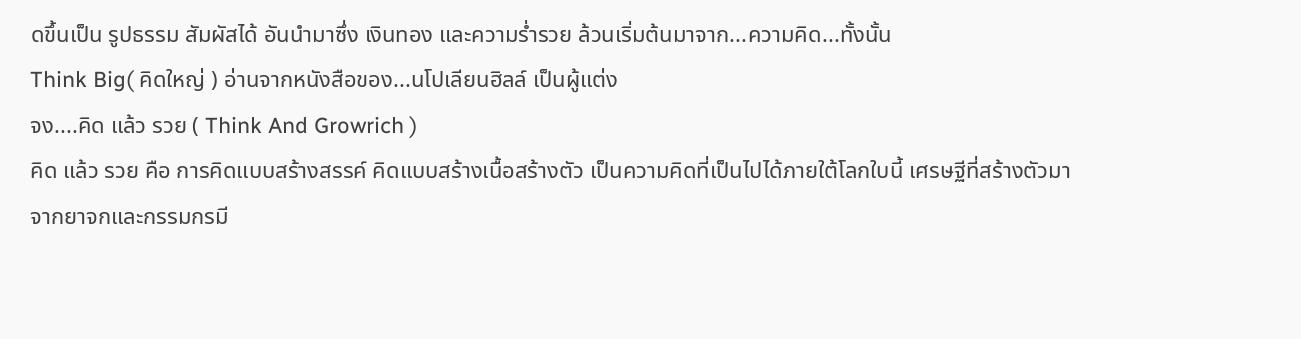ดขึ้นเป็น รูปธรรม สัมผัสได้ อันนำมาซึ่ง เงินทอง และความร่ำรวย ล้วนเริ่มต้นมาจาก...ความคิด...ทั้งนั้น
Think Big( คิดใหญ่ ) อ่านจากหนังสือของ...นโปเลียนฮิลล์ เป็นผู้แต่ง
จง....คิด แล้ว รวย ( Think And Growrich )
คิด แล้ว รวย คือ การคิดแบบสร้างสรรค์ คิดแบบสร้างเนื้อสร้างตัว เป็นความคิดที่เป็นไปได้ภายใต้โลกใบนี้ เศรษฐีที่สร้างตัวมาจากยาจกและกรรมกรมี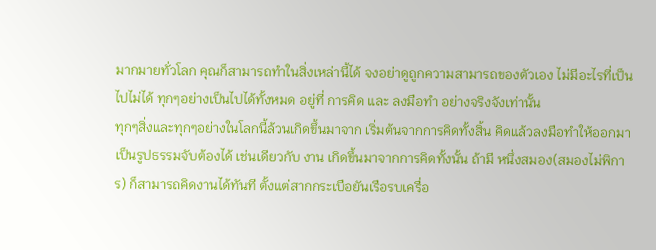มากมายทั่วโลก คุณก็สามารถทำในสิ่งเหล่านี้ได้ จงอย่าดูถูกความสามารถของตัวเอง ไม่มีอะไรที่เป็นไปไม่ได้ ทุกๆอย่างเป็นไปได้ทั้งหมด อยู่ที่ การคิด และ ลงมือทำ อย่างจริงจังเท่านั้น
ทุกๆสิ่งและทุกๆอย่างในโลกนี้ล้วนเกิดขึ้นมาจาก เริ่มต้นจากการคิดทั้งสิ้น คิดแล้วลงมือทำให้ออกมาเป็นรูปธรรมจับต้องได้ เช่นเดียวกับ งาน เกิดขึ้นมาจากการคิดทั้งนั้น ถ้ามี หนึ่งสมอง(สมองไม่พิการ) ก็สามารถคิดงานได้ทันที ตั้งแต่สากกระเบือยันเรือรบเครื่อ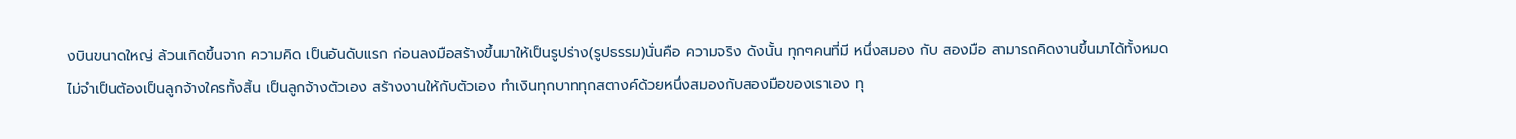งบินขนาดใหญ่ ล้วนเกิดขึ้นจาก ความคิด เป็นอันดับแรก ก่อนลงมือสร้างขึ้นมาให้เป็นรูปร่าง(รูปธรรม)นั่นคือ ความจริง ดังนั้น ทุกๆคนที่มี หนึ่งสมอง กับ สองมือ สามารถคิดงานขึ้นมาได้ทั้งหมด ไม่จำเป็นต้องเป็นลูกจ้างใครทั้งสิ้น เป็นลูกจ้างตัวเอง สร้างงานให้กับตัวเอง ทำเงินทุกบาททุกสตางค์ด้วยหนึ่งสมองกับสองมือของเราเอง ทุ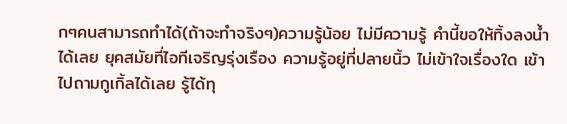กๆคนสามารถทำได้(ถ้าจะทำจริงๆ)ความรู้น้อย ไม่มีความรู้ คำนี้ขอให้ทิ้งลงน้ำได้เลย ยุคสมัยที่ไอทีเจริญรุ่งเรือง ความรู้อยู่ที่ปลายนิ้ว ไม่เข้าใจเรื่องใด เข้าไปถามกูเกิ้ลได้เลย รู้ได้ทุ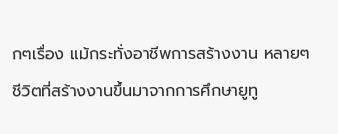กๆเรื่อง แม้กระทั่งอาชีพการสร้างงาน หลายๆชีวิตที่สร้างงานขึ้นมาจากการศึกษายูทู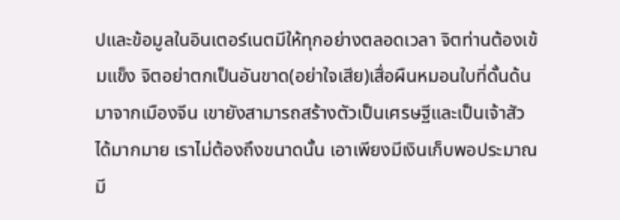ปและข้อมูลในอินเตอร์เนตมีให้ทุกอย่างตลอดเวลา จิตท่านต้องเข้มแข็ง จิตอย่าตกเป็นอันขาด(อย่าใจเสีย)เสื่อผืนหมอนใบที่ดั้นด้นมาจากเมืองจีน เขายังสามารถสร้างตัวเป็นเศรษฐีและเป็นเจ้าสัวได้มากมาย เราไม่ต้องถึงขนาดนั้น เอาเพียงมีเงินเก็บพอประมาณ มี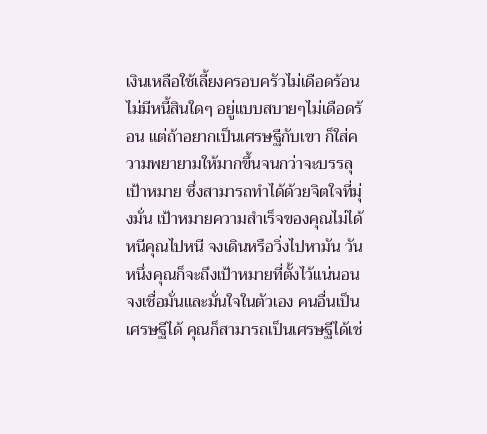เงินเหลือใช้เลี้ยงครอบครัวไม่เดือดร้อน ไม่มีหนี้สินใดๆ อยู่แบบสบายๆไม่เดือดร้อน แต่ถ้าอยากเป็นเศรษฐีกับเขา ก็ใส่ความพยายามให้มากขึ้นจนกว่าจะบรรลุเป้าหมาย ซึ่งสามารถทำได้ด้วยจิตใจที่มุ่งมั่น เป้าหมายความสำเร็จของคุณไม่ได้หนีคุณไปหนี จงเดินหรือวิ่งไปหามัน วันหนึ่งคุณก็จะถึงเป้าหมายที่ตั้งไว้แน่นอน จงเชื่อมั่นและมั่นใจในตัวเอง คนอื่นเป็นเศรษฐีได้ คุณก็สามารถเป็นเศรษฐีได้เช่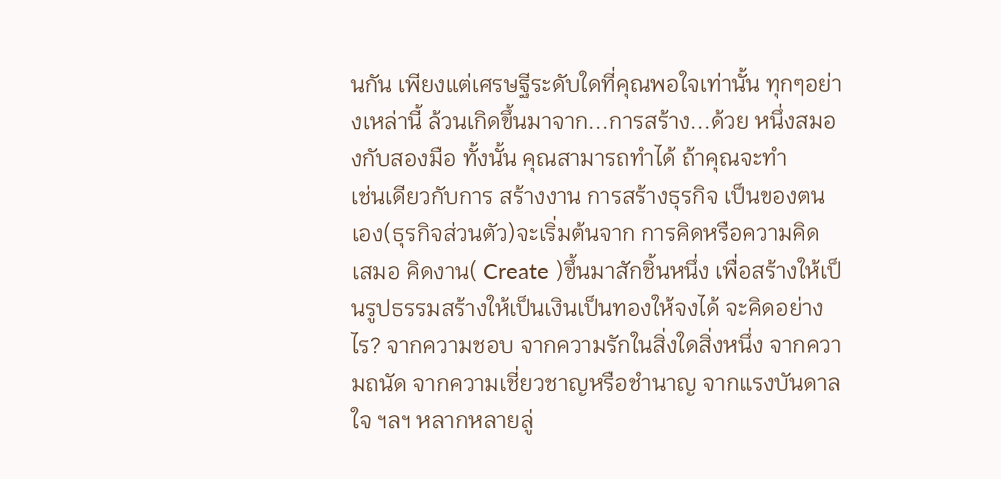นกัน เพียงแต่เศรษฐีระดับใดที่คุณพอใจเท่านั้น ทุกๆอย่างเหล่านี้ ล้วนเกิดขึ้นมาจาก...การสร้าง...ด้วย หนึ่งสมองกับสองมือ ทั้งนั้น คุณสามารถทำได้ ถ้าคุณจะทำ
เช่นเดียวกับการ สร้างงาน การสร้างธุรกิจ เป็นของตนเอง(ธุรกิจส่วนตัว)จะเริ่มต้นจาก การคิดหรือความคิด เสมอ คิดงาน( Create )ขึ้นมาสักชิ้นหนึ่ง เพื่อสร้างให้เป็นรูปธรรมสร้างให้เป็นเงินเป็นทองให้จงได้ จะคิดอย่างไร? จากความชอบ จากความรักในสิ่งใดสิ่งหนึ่ง จากความถนัด จากความเชี่ยวชาญหรือชำนาญ จากแรงบันดาลใจ ฯลฯ หลากหลายลู่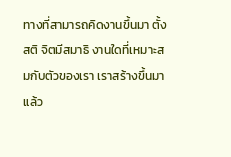ทางที่สามารถคิดงานขึ้นมา ตั้งสติ จิตมีสมาธิ งานใดที่เหมาะสมกับตัวของเรา เราสร้างขึ้นมาแล้ว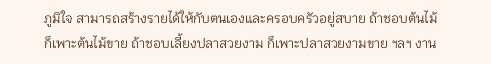ภูมิใจ สามารถสร้างรายได้ให้กับตนเองและครอบครัวอยู่สบาย ถ้าชอบต้นไม้ ก็เพาะต้นไม้ขาย ถ้าชอบเลี้ยงปลาสวยงาม ก็เพาะปลาสวยงามขาย ฯลฯ งาน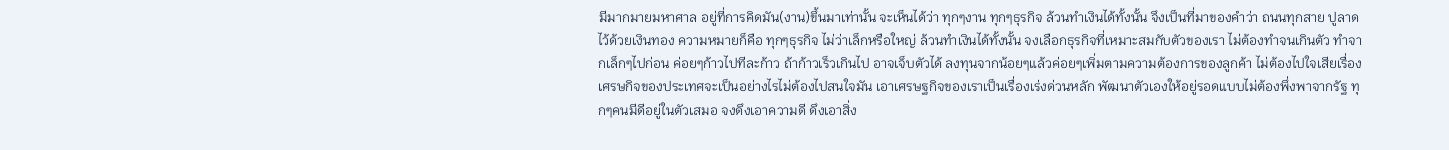มีมากมายมหาศาล อยู่ที่การคิดมัน(งาน)ขึ้นมาเท่านั้น จะเห็นได้ว่า ทุกๆงาน ทุกๆธุรกิจ ล้วนทำเงินได้ทั้งนั้น จึงเป็นที่มาของคำว่า ถนนทุกสาย ปูลาดไว้ด้วยเงินทอง ความหมายก็คือ ทุกๆธุรกิจ ไม่ว่าเล็กหรือใหญ่ ล้วนทำเงินได้ทั้งนั้น จงเลือกธุรกิจที่เหมาะสมกับตัวของเรา ไม่ต้องทำจนเกินตัว ทำจากเล็กๆไปก่อน ค่อยๆก้าวไปทีละก้าว ถ้าก้าวเร็วเกินไป อาจเจ็บตัวได้ ลงทุนจากน้อยๆแล้วค่อยๆเพิ่มตามความต้องการของลูกค้า ไม่ต้องไปใจเสียเรื่องเศรษกิจของประเทศจะเป็นอย่างไรไม่ต้องไปสนใจมัน เอาเศรษฐกิจของเราเป็นเรื่องเร่งด่วนหลัก พัฒนาตัวเองให้อยู่รอดแบบไม่ต้องพึ่งพาจากรัฐ ทุกๆคนมีดีอยู่ในตัวเสมอ จงดึงเอาความดี ดึงเอาสิ่ง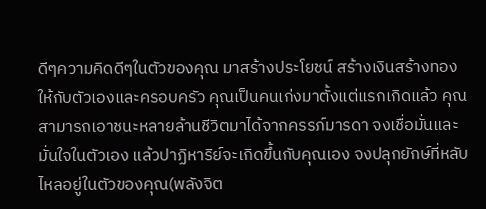ดีๆความคิดดีๆในตัวของคุณ มาสร้างประโยชน์ สร้างเงินสร้างทองให้กับตัวเองและครอบครัว คุณเป็นคนเก่งมาตั้งแต่แรกเกิดแล้ว คุณสามารถเอาชนะหลายล้านชีวิตมาได้จากครรภ์มารดา จงเชื่อมั่นและมั่นใจในตัวเอง แล้วปาฏิหาริย์จะเกิดขึ้นกับคุณเอง จงปลุกยักษ์ที่หลับไหลอยู่ในตัวของคุณ(พลังจิต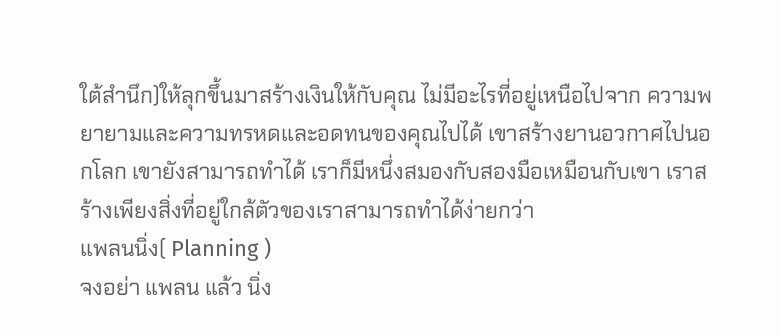ใต้สำนึก)ให้ลุกขึ้นมาสร้างเงินให้กับคุณ ไม่มีอะไรที่อยู่เหนือไปจาก ความพยายามและความทรหดและอดทนของคุณไปได้ เขาสร้างยานอวกาศไปนอกโลก เขายังสามารถทำได้ เราก็มีหนึ่งสมองกับสองมือเหมือนกับเขา เราสร้างเพียงสิ่งที่อยู่ใกล้ตัวของเราสามารถทำได้ง่ายกว่า
แพลนนิ่ง( Planning )
จงอย่า แพลน แล้ว นิ่ง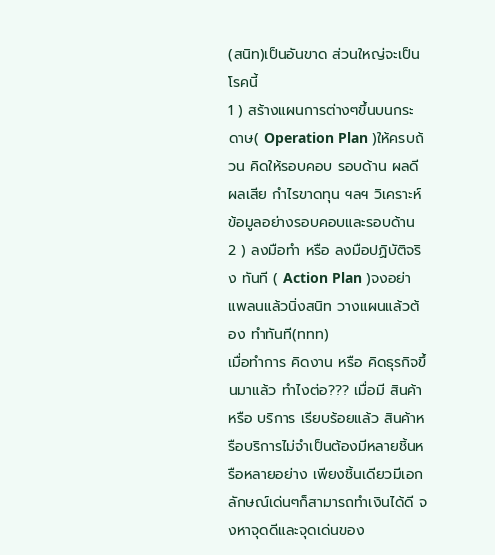(สนิท)เป็นอันขาด ส่วนใหญ่จะเป็นโรคนี้
1 ) สร้างแผนการต่างๆขึ้นบนกระดาษ( Operation Plan )ให้ครบถ้วน คิดให้รอบคอบ รอบด้าน ผลดีผลเสีย กำไรขาดทุน ฯลฯ วิเคราะห์ข้อมูลอย่างรอบคอบและรอบด้าน
2 ) ลงมือทำ หรือ ลงมือปฏิบัติจริง ทันที ( Action Plan )จงอย่าแพลนแล้วนิ่งสนิท วางแผนแล้วต้อง ทำทันที(ททท)
เมื่อทำการ คิดงาน หรือ คิดธุรกิจขึ้นมาแล้ว ทำไงต่อ??? เมื่อมี สินค้า หรือ บริการ เรียบร้อยแล้ว สินค้าหรือบริการไม่จำเป็นต้องมีหลายชิ้นหรือหลายอย่าง เพียงชิ้นเดียวมีเอกลักษณ์เด่นๆก็สามารถทำเงินได้ดี จงหาจุดดีและจุดเด่นของ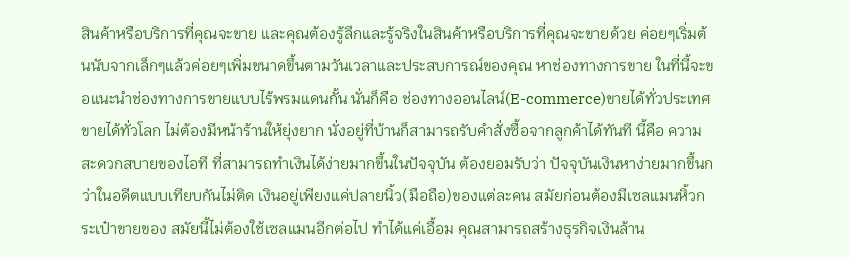สินค้าหรือบริการที่คุณจะขาย และคุณต้องรู้ลึกและรู้จริงในสินค้าหรือบริการที่คุณจะขายด้วย ค่อยๆเริ่มต้นนับจากเล็กๆแล้วค่อยๆเพิ่มขนาดขึ้นตามวันเวลาและประสบการณ์ของคุณ หาช่องทางการขาย ในที่นี้จะขอแนะนำช่องทางการขายแบบไร้พรมแดนกั้น นั่นก็คือ ช่องทางออนไลน์(E-commerce)ขายได้ทั่วประเทศ ขายได้ทั่วโลก ไม่ต้องมีหน้าร้านให้ยุ่งยาก นั่งอยู่ที่บ้านก็สามารถรับคำสั่งซื้อจากลูกค้าได้ทันที นี้คือ ความสะดวกสบายของไอที ที่สามารถทำเงินได้ง่ายมากขึ้นในปัจจุบัน ต้องยอมรับว่า ปัจจุบันเงินหาง่ายมากขึ้นกว่าในอดีตแบบเทียบกันไม่ติด เงินอยู่เพียงแค่ปลายนิ้ว(มือถือ)ของแต่ละคน สมัยก่อนต้องมีเซลแมนหิ้วกระเป๋าขายของ สมัยนี้ไม่ต้องใช้เซลแมนอีกต่อไป ทำได้แค่เอื้อม คุณสามารถสร้างธุรกิจเงินล้าน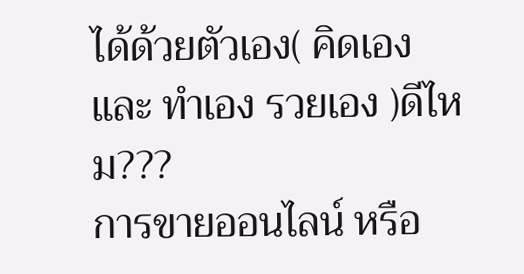ได้ด้วยตัวเอง( คิดเอง และ ทำเอง รวยเอง )ดีไหม???
การขายออนไลน์ หรือ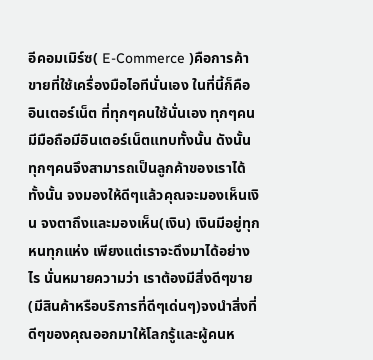อีคอมเมิร์ซ( E-Commerce )คือการค้าขายที่ใช้เครื่องมือไอทีนั่นเอง ในที่นี้ก็คือ อินเตอร์เน็ต ที่ทุกๆคนใช้นั่นเอง ทุกๆคนมีมือถือมีอินเตอร์เน็ตแทบทั้งนั้น ดังนั้น ทุกๆคนจึงสามารถเป็นลูกค้าของเราได้ทั้งนั้น จงมองให้ดีๆแล้วคุณจะมองเห็นเงิน จงตาถึงและมองเห็น(เงิน) เงินมีอยู่ทุกหนทุกแห่ง เพียงแต่เราจะดึงมาได้อย่างไร นั่นหมายความว่า เราต้องมีสิ่งดีๆขาย(มีสินค้าหรือบริการที่ดีๆเด่นๆ)จงนำสิ่งที่ดีๆของคุณออกมาให้โลกรู้และผู้คนห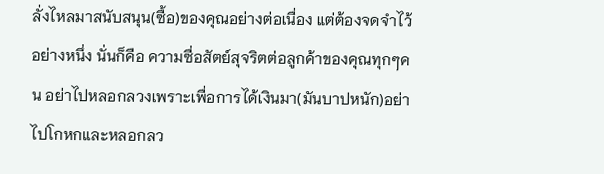ลั่งไหลมาสนับสนุน(ซื้อ)ของคุณอย่างต่อเนื่อง แต่ต้องจดจำไว้อย่างหนึ่ง นั่นก็คือ ความซื่อสัตย์สุจริตต่อลูกค้าของคุณทุกๆคน อย่าไปหลอกลวงเพราะเพื่อการได้เงินมา(มันบาปหนัก)อย่าไปโกหกและหลอกลว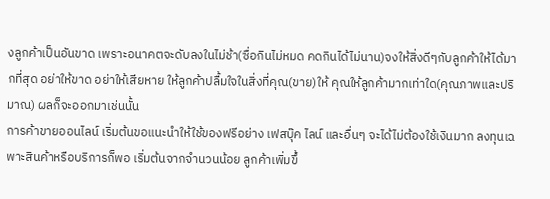งลูกค้าเป็นอันขาด เพราะอนาคตจะดับลงในไม่ช้า(ซื่อกินไม่หมด คดกินได้ไม่นาน)จงให้สิ่งดีๆกับลูกค้าให้ได้มากที่สุด อย่าให้ขาด อย่าให้เสียหาย ให้ลูกค้าปลื้มใจในสิ่งที่คุณ(ขาย)ให้ คุณให้ลูกค้ามากเท่าใด(คุณภาพและปริมาณ) ผลก็จะออกมาเช่นนั้น
การค้าขายออนไลน์ เริ่มต้นขอแนะนำให้ใช้ของฟรีอย่าง เฟสบุ๊ค ไลน์ และอื่นๆ จะได้ไม่ต้องใช้เงินมาก ลงทุนเฉพาะสินค้าหรือบริการก็พอ เริ่มต้นจากจำนวนน้อย ลูกค้าเพิ่มขึ้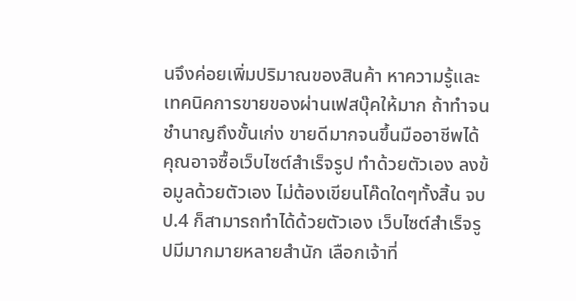นจึงค่อยเพิ่มปริมาณของสินค้า หาความรู้และเทคนิคการขายของผ่านเฟสบุ๊คให้มาก ถ้าทำจนชำนาญถึงขั้นเก่ง ขายดีมากจนขึ้นมืออาชีพได้ คุณอาจซื้อเว็บไซต์สำเร็จรูป ทำด้วยตัวเอง ลงข้อมูลด้วยตัวเอง ไม่ต้องเขียนโค๊ดใดๆทั้งสิ้น จบป.4 ก็สามารถทำได้ด้วยตัวเอง เว็บไซต์สำเร็จรูปมีมากมายหลายสำนัก เลือกเจ้าที่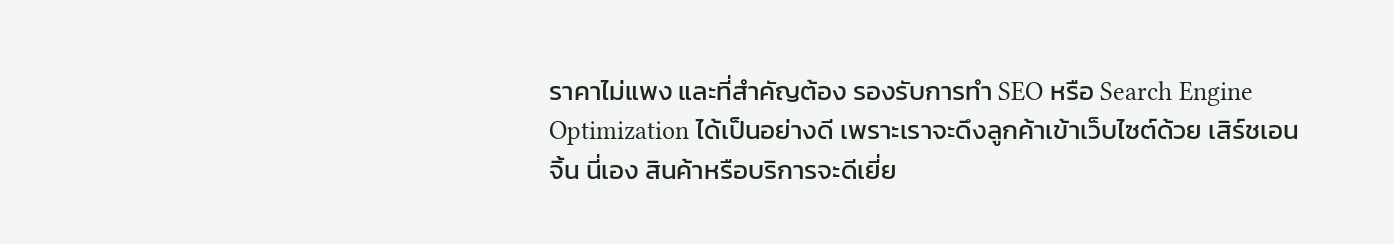ราคาไม่แพง และที่สำคัญต้อง รองรับการทำ SEO หรือ Search Engine Optimization ได้เป็นอย่างดี เพราะเราจะดึงลูกค้าเข้าเว็บไซต์ด้วย เสิร์ชเอนจิ้น นี่เอง สินค้าหรือบริการจะดีเยี่ย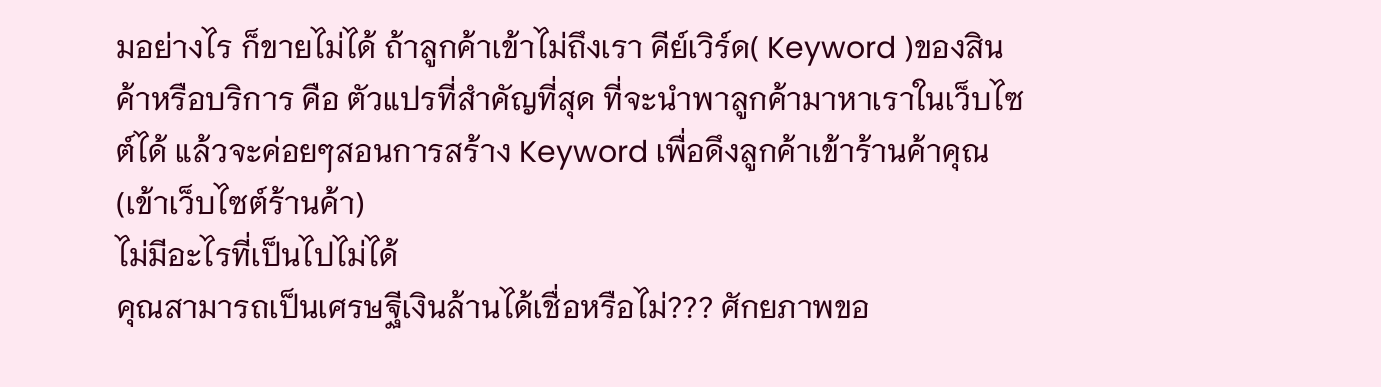มอย่างไร ก็ขายไม่ได้ ถ้าลูกค้าเข้าไม่ถึงเรา คีย์เวิร์ด( Keyword )ของสินค้าหรือบริการ คือ ตัวแปรที่สำคัญที่สุด ที่จะนำพาลูกค้ามาหาเราในเว็บไซต์ได้ แล้วจะค่อยๆสอนการสร้าง Keyword เพื่อดึงลูกค้าเข้าร้านค้าคุณ(เข้าเว็บไซต์ร้านค้า)
ไม่มีอะไรที่เป็นไปไม่ได้
คุณสามารถเป็นเศรษฐีเงินล้านได้เชื่อหรือไม่??? ศักยภาพขอ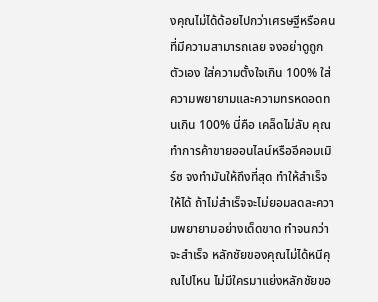งคุณไม่ได้ด้อยไปกว่าเศรษฐีหรือคนที่มีความสามารถเลย จงอย่าดูถูกตัวเอง ใส่ความตั้งใจเกิน 100% ใส่ความพยายามและความทรหดอดทนเกิน 100% นี่คือ เคล็ดไม่ลับ คุณทำการค้าขายออนไลน์หรืออีคอมเมิร์ซ จงทำมันให้ถึงที่สุด ทำให้สำเร็จให้ได้ ถ้าไม่สำเร็จจะไม่ยอมลดละความพยายามอย่างเด็ดขาด ทำจนกว่าจะสำเร็จ หลักชัยของคุณไม่ได้หนีคุณไปไหน ไม่มีใครมาแย่งหลักชัยขอ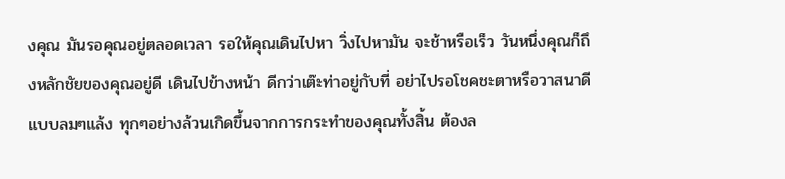งคุณ มันรอคุณอยู่ตลอดเวลา รอให้คุณเดินไปหา วิ่งไปหามัน จะช้าหรือเร็ว วันหนึ่งคุณก็ถึงหลักชัยของคุณอยู่ดี เดินไปข้างหน้า ดีกว่าเต๊ะท่าอยู่กับที่ อย่าไปรอโชคชะตาหรือวาสนาดีแบบลมๆแล้ง ทุกๆอย่างล้วนเกิดขึ้นจากการกระทำของคุณทั้งสิ้น ต้องล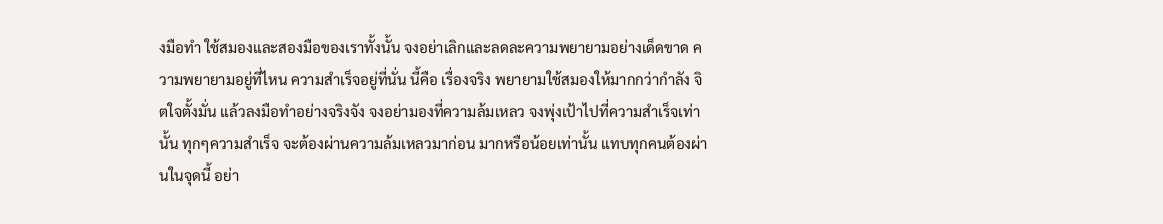งมือทำ ใช้สมองและสองมือของเราทั้งนั้น จงอย่าเลิกและลดละความพยายามอย่างเด็ดขาด ความพยายามอยู่ที่ไหน ความสำเร็จอยู่ที่นั่น นี้คือ เรื่องจริง พยายามใช้สมองให้มากกว่ากำลัง จิตใจตั้งมั่น แล้วลงมือทำอย่างจริงจัง จงอย่ามองที่ความล้มเหลว จงพุ่งเป้าไปที่ความสำเร็จเท่านั้น ทุกๆความสำเร็จ จะต้องผ่านความล้มเหลวมาก่อน มากหรือน้อยเท่านั้น แทบทุกคนต้องผ่านในจุดนี้ อย่า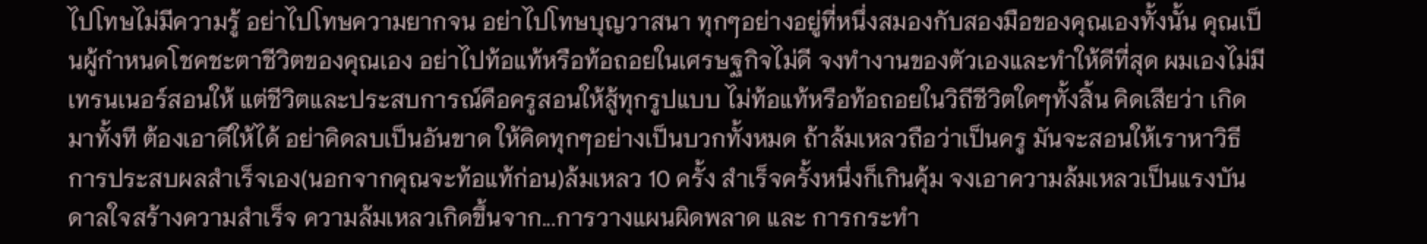ไปโทษไม่มีความรู้ อย่าไปโทษความยากจน อย่าไปโทษบุญวาสนา ทุกๆอย่างอยู่ที่หนึ่งสมองกับสองมือของคุณเองทั้งนั้น คุณเป็นผู้กำหนดโชคชะตาชีวิตของคุณเอง อย่าไปท้อแท้หรือท้อถอยในเศรษฐกิจไม่ดี จงทำงานของตัวเองและทำให้ดีที่สุด ผมเองไม่มีเทรนเนอร์สอนให้ แต่ชีวิตและประสบการณ์คือครูสอนให้สู้ทุกรูปแบบ ไม่ท้อแท้หรือท้อถอยในวิถีชีวิตใดๆทั้งสิ้น คิดเสียว่า เกิดมาทั้งที ต้องเอาดีให้ได้ อย่าคิดลบเป็นอันขาด ให้คิดทุกๆอย่างเป็นบวกทั้งหมด ถ้าล้มเหลวถือว่าเป็นครู มันจะสอนให้เราหาวิธีการประสบผลสำเร็จเอง(นอกจากคุณจะท้อแท้ก่อน)ล้มเหลว 10 ครั้ง สำเร็จครั้งหนึ่งก็เกินคุ้ม จงเอาความล้มเหลวเป็นแรงบันดาลใจสร้างความสำเร็จ ความล้มเหลวเกิดขึ้นจาก...การวางแผนผิดพลาด และ การกระทำ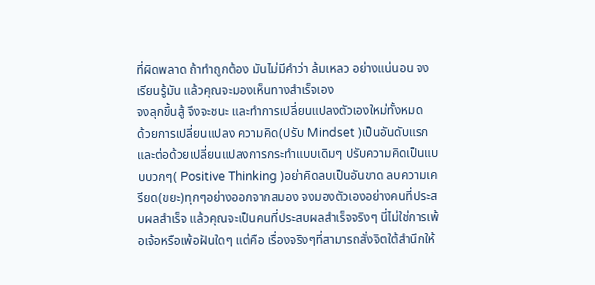ที่ผิดพลาด ถ้าทำถูกต้อง มันไม่มีคำว่า ล้มเหลว อย่างแน่นอน จงเรียนรู้มัน แล้วคุณจะมองเห็นทางสำเร็จเอง
จงลุกขึ้นสู้ จึงจะชนะ และทำการเปลี่ยนแปลงตัวเองใหม่ทั้งหมด
ด้วยการเปลี่ยนแปลง ความคิด(ปรับ Mindset )เป็นอันดับแรก และต่อด้วยเปลี่ยนแปลงการกระทำแบบเดิมๆ ปรับความคิดเป็นแบบบวกๆ( Positive Thinking )อย่าคิดลบเป็นอันขาด ลบความเครียด(ขยะ)ทุกๆอย่างออกจากสมอง จงมองตัวเองอย่างคนที่ประสบผลสำเร็จ แล้วคุณจะเป็นคนที่ประสบผลสำเร็จจริงๆ นี่ไม่ใช่การเพ้อเจ้อหรือเพ้อฝันใดๆ แต่คือ เรื่องจริงๆที่สามารถสั่งจิตใต้สำนึกให้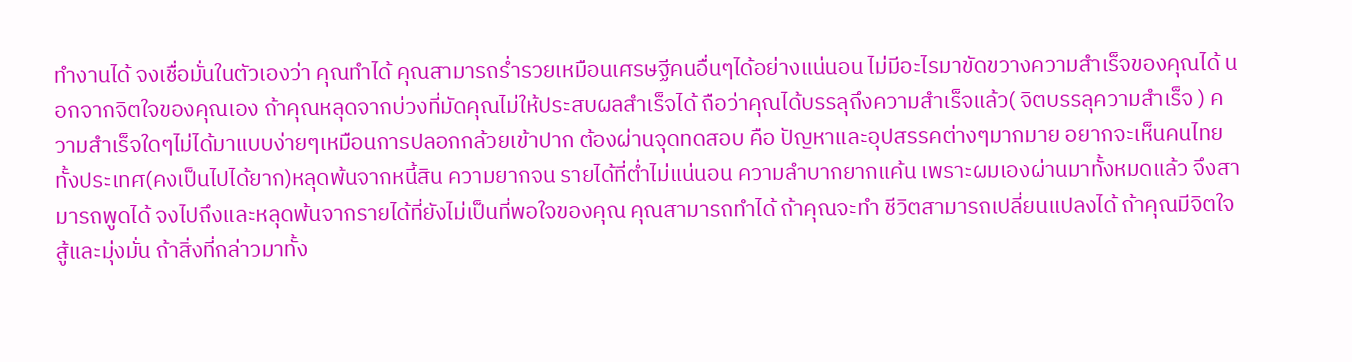ทำงานได้ จงเชื่อมั่นในตัวเองว่า คุณทำได้ คุณสามารถร่ำรวยเหมือนเศรษฐีคนอื่นๆได้อย่างแน่นอน ไม่มีอะไรมาขัดขวางความสำเร็จของคุณได้ นอกจากจิตใจของคุณเอง ถ้าคุณหลุดจากบ่วงที่มัดคุณไม่ให้ประสบผลสำเร็จได้ ถือว่าคุณได้บรรลุถึงความสำเร็จแล้ว( จิตบรรลุความสำเร็จ ) ความสำเร็จใดๆไม่ได้มาแบบง่ายๆเหมือนการปลอกกล้วยเข้าปาก ต้องผ่านจุดทดสอบ คือ ปัญหาและอุปสรรคต่างๆมากมาย อยากจะเห็นคนไทยทั้งประเทศ(คงเป็นไปได้ยาก)หลุดพ้นจากหนี้สิน ความยากจน รายได้ที่ต่ำไม่แน่นอน ความลำบากยากแค้น เพราะผมเองผ่านมาทั้งหมดแล้ว จึงสามารถพูดได้ จงไปถึงและหลุดพ้นจากรายได้ที่ยังไม่เป็นที่พอใจของคุณ คุณสามารถทำได้ ถ้าคุณจะทำ ชีวิตสามารถเปลี่ยนแปลงได้ ถ้าคุณมีจิตใจสู้และมุ่งมั่น ถ้าสิ่งที่กล่าวมาทั้ง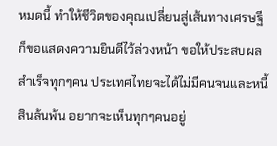หมดนี้ ทำให้ชีวิตของคุณเปลี่ยนสู่เส้นทางเศรษฐี ก็ขอแสดงความยินดีไว้ล่วงหน้า ขอให้ประสบผลสำเร็จทุกๆคน ประเทศไทยจะได้ไม่มีคนจนและหนี้สินล้นพ้น อยากจะเห็นทุกๆคนอยู่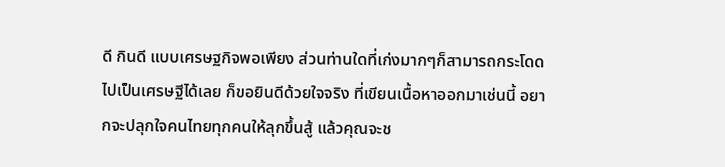ดี กินดี แบบเศรษฐกิจพอเพียง ส่วนท่านใดที่เก่งมากๆก็สามารถกระโดดไปเป็นเศรษฐีได้เลย ก็ขอยินดีด้วยใจจริง ที่เขียนเนื้อหาออกมาเช่นนี้ อยากจะปลุกใจคนไทยทุกคนให้ลุกขึ้นสู้ แล้วคุณจะช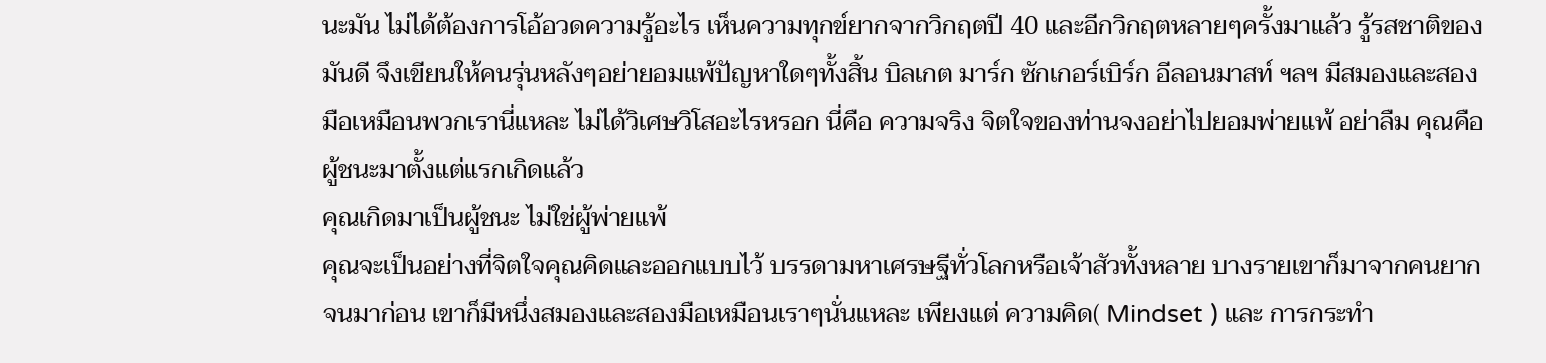นะมัน ไม่ได้ต้องการโอ้อวดความรู้อะไร เห็นความทุกข์ยากจากวิกฤตปี 40 และอีกวิกฤตหลายๆครั้งมาแล้ว รู้รสชาติของมันดี จึงเขียนให้คนรุ่นหลังๆอย่ายอมแพ้ปัญหาใดๆทั้งสิ้น บิลเกต มาร์ก ซักเกอร์เบิร์ก อีลอนมาสท์ ฯลฯ มีสมองและสองมือเหมือนพวกเรานี่แหละ ไม่ได้วิเศษวิโสอะไรหรอก นี่คือ ความจริง จิตใจของท่านจงอย่าไปยอมพ่ายแพ้ อย่าลืม คุณคือ ผู้ชนะมาตั้งแต่แรกเกิดแล้ว
คุณเกิดมาเป็นผู้ชนะ ไม่ใช่ผู้พ่ายแพ้
คุณจะเป็นอย่างที่จิตใจคุณคิดและออกแบบไว้ บรรดามหาเศรษฐีทั่วโลกหรือเจ้าสัวทั้งหลาย บางรายเขาก็มาจากคนยากจนมาก่อน เขาก็มีหนึ่งสมองและสองมือเหมือนเราๆนั่นแหละ เพียงแต่ ความคิด( Mindset ) และ การกระทำ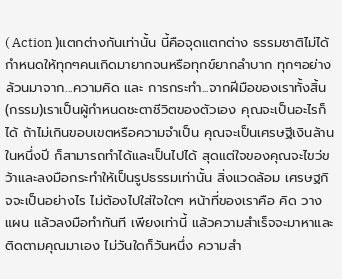( Action )แตกต่างกันเท่านั้น นี้คือจุดแตกต่าง ธรรมชาติไม่ได้กำหนดให้ทุกๆคนเกิดมายากจนหรือทุกข์ยากลำบาก ทุกๆอย่างล้วนมาจาก...ความคิด และ การกระทำ...จากฝีมือของเราทั้งสิ้น(กรรม)เราเป็นผู้กำหนดชะตาชีวิตของตัวเอง คุณจะเป็นอะไรก็ได้ ถ้าไม่เกินขอบเขตหรือความจำเป็น คุณจะเป็นเศรษฐีเงินล้านในหนึ่งปี ก็สามารถทำได้และเป็นไปได้ สุดแต่ใจของคุณจะไขว่ขว้าและลงมือกระทำให้เป็นรูปธรรมเท่านั้น สิ่งแวดล้อม เศรษฐกิจจะเป็นอย่างไร ไม่ต้องไปใส่ใจใดๆ หน้าที่ของเราคือ คิด วางแผน แล้วลงมือทำทันที เพียงเท่านี้ แล้วความสำเร็จจะมาหาและติดตามคุณมาเอง ไม่วันใดก็วันหนึ่ง ความสำ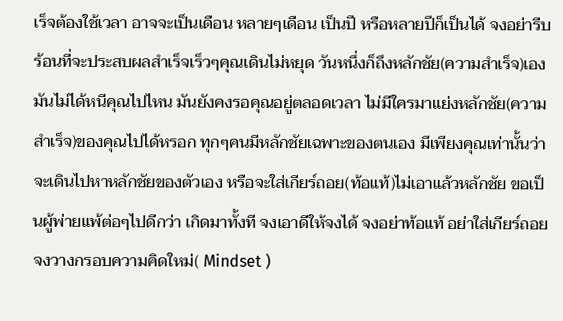เร็จต้องใช้เวลา อาจจะเป็นเดือน หลายๆเดือน เป็นปี หรือหลายปีก็เป็นได้ จงอย่ารีบร้อนที่จะประสบผลสำเร็จเร็วๆคุณเดินไม่หยุด วันหนึ่งก็ถึงหลักชัย(ความสำเร็จ)เอง มันไม่ได้หนีคุณไปไหน มันยังคงรอคุณอยู่ตลอดเวลา ไม่มีใครมาแย่งหลักชัย(ความสำเร็จ)ของคุณไปได้หรอก ทุกๆคนมีหลักชัยเฉพาะของตนเอง มีเพียงคุณเท่านั้นว่าจะเดินไปหาหลักชัยของตัวเอง หรือจะใส่เกียร์ถอย(ท้อแท้)ไม่เอาแล้วหลักชัย ขอเป็นผู้พ่ายแพ้ต่อๆไปดีกว่า เกิดมาทั้งที จงเอาดีให้จงได้ จงอย่าท้อแท้ อย่าใส่เกียร์ถอย
จงวางกรอบความคิดใหม่( Mindset )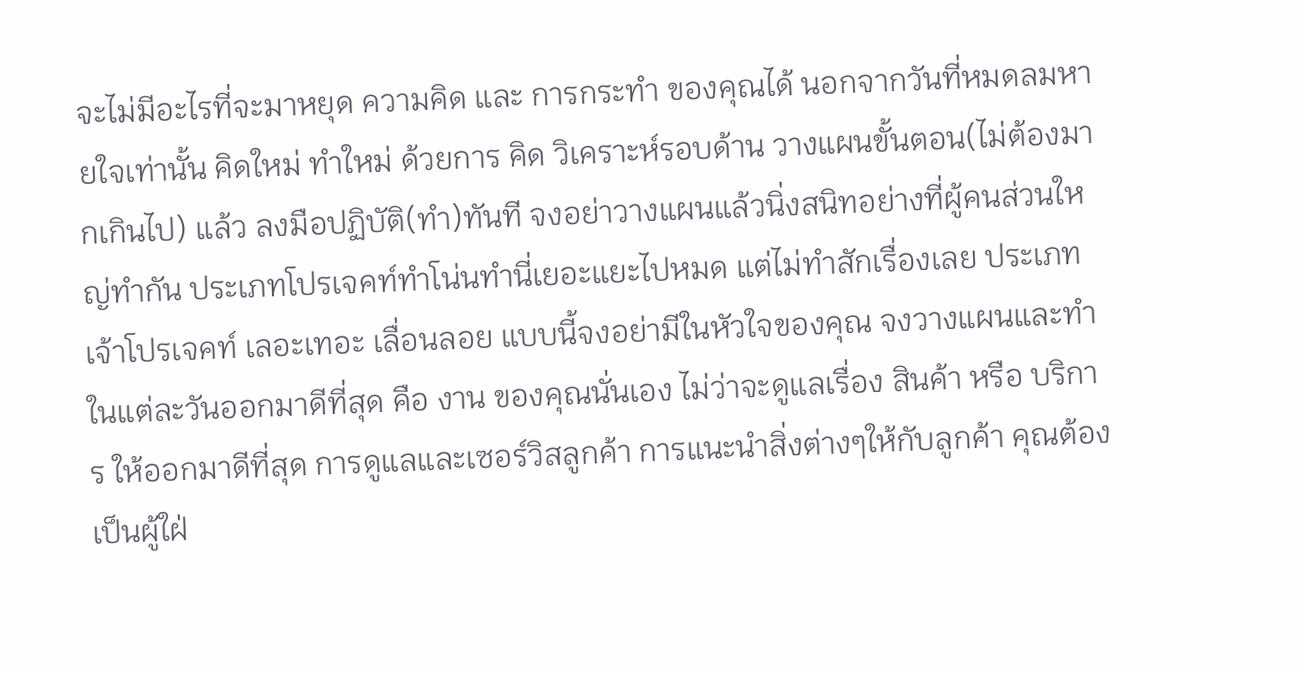จะไม่มีอะไรที่จะมาหยุด ความคิด และ การกระทำ ของคุณได้ นอกจากวันที่หมดลมหายใจเท่านั้น คิดใหม่ ทำใหม่ ด้วยการ คิด วิเคราะห์รอบด้าน วางแผนขั้นตอน(ไม่ต้องมากเกินไป) แล้ว ลงมือปฏิบัติ(ทำ)ทันที จงอย่าวางแผนแล้วนิ่งสนิทอย่างที่ผู้คนส่วนใหญ่ทำกัน ประเภทโปรเจคท์ทำโน่นทำนี่เยอะแยะไปหมด แต่ไม่ทำสักเรื่องเลย ประเภทเจ้าโปรเจคท์ เลอะเทอะ เลื่อนลอย แบบนี้จงอย่ามีในหัวใจของคุณ จงวางแผนและทำในแต่ละวันออกมาดีที่สุด คือ งาน ของคุณนั่นเอง ไม่ว่าจะดูแลเรื่อง สินค้า หรือ บริการ ให้ออกมาดีที่สุด การดูแลและเซอร์วิสลูกค้า การแนะนำสิ่งต่างๆให้กับลูกค้า คุณต้องเป็นผู้ใฝ่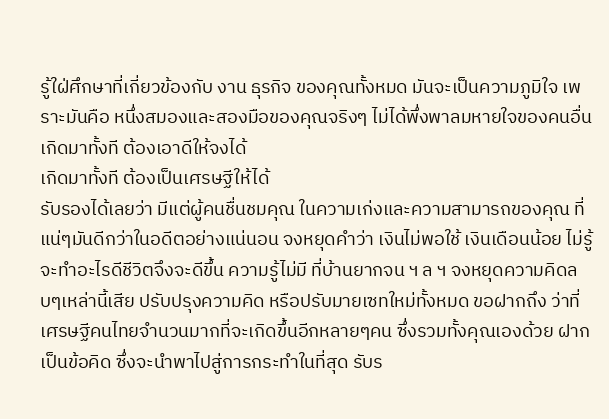รู้ใฝ่ศึกษาที่เกี่ยวข้องกับ งาน ธุรกิจ ของคุณทั้งหมด มันจะเป็นความภูมิใจ เพราะมันคือ หนึ่งสมองและสองมือของคุณจริงๆ ไม่ได้พึ่งพาลมหายใจของคนอื่น
เกิดมาทั้งที ต้องเอาดีให้จงได้
เกิดมาทั้งที ต้องเป็นเศรษฐีให้ได้
รับรองได้เลยว่า มีแต่ผู้คนชื่นชมคุณ ในความเก่งและความสามารถของคุณ ที่แน่ๆมันดีกว่าในอดีตอย่างแน่นอน จงหยุดคำว่า เงินไม่พอใช้ เงินเดือนน้อย ไม่รู้จะทำอะไรดีชีวิตจึงจะดีขึ้น ความรู้ไม่มี ที่บ้านยากจน ฯ ล ฯ จงหยุดความคิดลบๆเหล่านี้เสีย ปรับปรุงความคิด หรือปรับมายเซทใหม่ทั้งหมด ขอฝากถึง ว่าที่เศรษฐีคนไทยจำนวนมากที่จะเกิดขึ้นอีกหลายๆคน ซึ่งรวมทั้งคุณเองด้วย ฝากเป็นข้อคิด ซึ่งจะนำพาไปสู่การกระทำในที่สุด รับร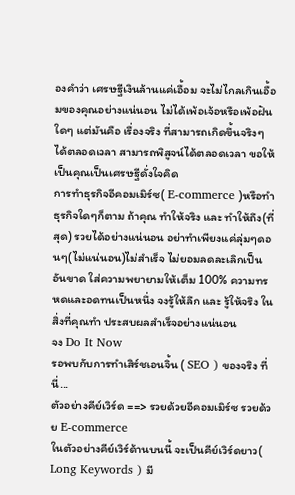องคำว่า เศรษฐีเงินล้านแค่เอื้อม จะไม่ไกลเกินเอื้อมของคุณอย่างแน่นอน ไม่ได้เพ้อเจ้อหรือเพ้อฝันใดๆ แต่มันคือ เรื่องจริง ที่สามารถเกิดขึ้นจริงๆได้ตลอดเวลา สามารถพิสูจน์ได้ตลอดเวลา ขอให้เป็นคุณเป็นเศรษฐีดั่งใจคิด
การทำธุรกิจอีคอมเมิร์ซ( E-commerce )หรือทำธุรกิจใดๆก็ตาม ถ้าคุณ ทำให้จริง และ ทำให้ถึง(ที่สุด) รวยได้อย่างแน่นอน อย่าทำเพียงแค่ลุ่มๆดอนๆ(ไม่แน่นอน)ไม่สำเร็จ ไม่ยอมลดละเลิกเป็นอันขาด ใส่ความพยายามให้เต็ม 100% ความทรหดและอดทนเป็นหนึ่ง จงรู้ให้ลึก และ รู้ให้จริง ในสิ่งที่คุณทำ ประสบผลสำเร็จอย่างแน่นอน
จง Do It Now
รอพบกับการทำเสิร์ชเอนจิ้น ( SEO ) ของจริง ที่นี่...
ตัวอย่างคีย์เวิร์ด ==> รวยด้วยอีคอมเมิร์ซ รวยด้วย E-commerce
ในตัวอย่างคีย์เวิร์ด้านบนนี้ จะเป็นคีย์เวิร์ดยาว( Long Keywords ) มี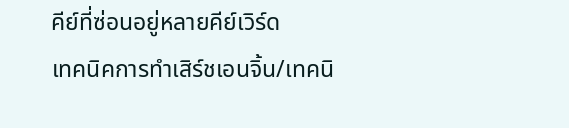คีย์ที่ซ่อนอยู่หลายคีย์เวิร์ด
เทคนิคการทำเสิร์ชเอนจิ้น/เทคนิ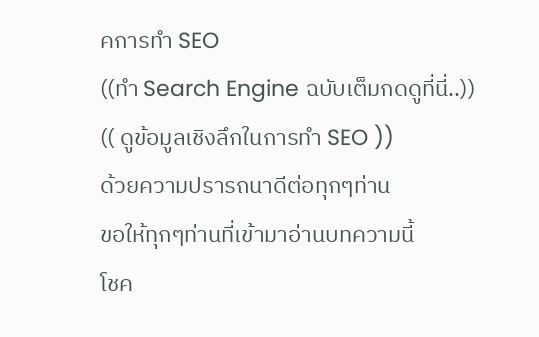คการทำ SEO
((ทำ Search Engine ฉบับเต็มกดดูที่นี่..))
(( ดูข้อมูลเชิงลึกในการทำ SEO ))
ด้วยความปรารถนาดีต่อทุกๆท่าน
ขอให้ทุกๆท่านที่เข้ามาอ่านบทความนี้
โชค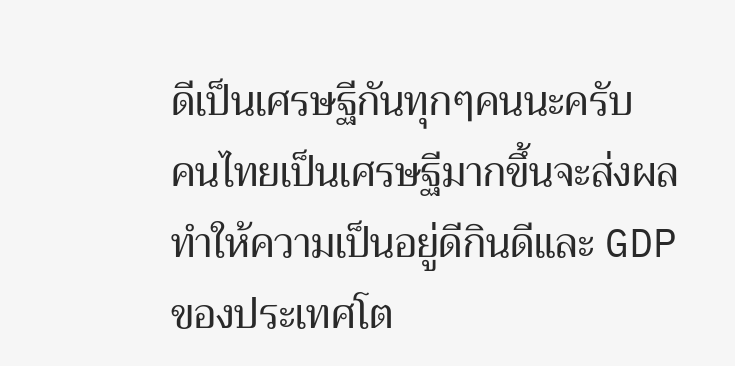ดีเป็นเศรษฐีกันทุกๆคนนะครับ
คนไทยเป็นเศรษฐีมากขึ้นจะส่งผลทำให้ความเป็นอยู่ดีกินดีและ GDP ของประเทศโต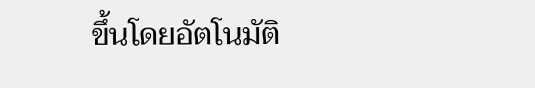ขึ้นโดยอัตโนมัติ